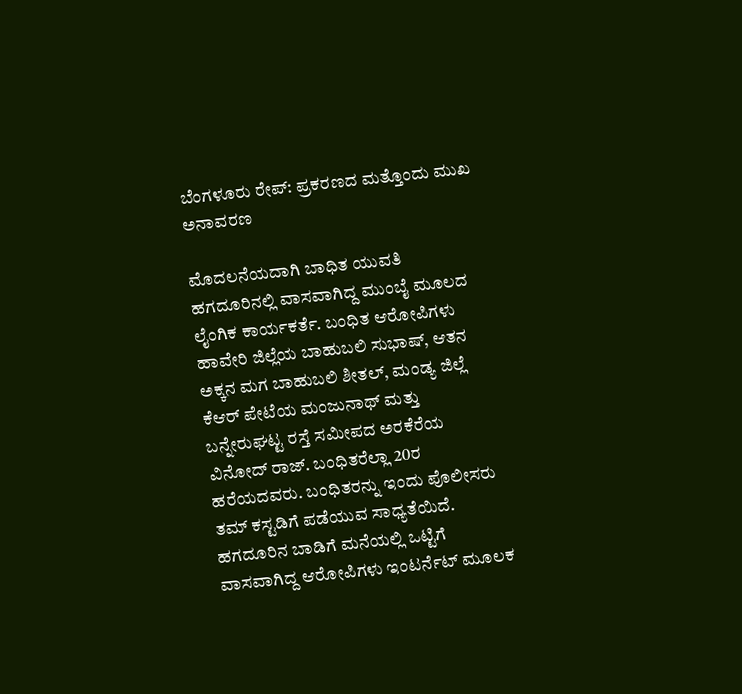ಬೆಂಗಳೂರು ರೇಪ್: ಪ್ರಕರಣದ ಮತ್ತೊಂದು ಮುಖ ಅನಾವರಣ

ಮೊದಲನೆಯದಾಗಿ ಬಾಧಿತ ಯುವತಿ ಹಗದೂರಿನಲ್ಲಿ ವಾಸವಾಗಿದ್ದ ಮುಂಬೈ ಮೂಲದ ಲೈಂಗಿಕ ಕಾರ್ಯಕರ್ತೆ. ಬಂಧಿತ ಆರೋಪಿಗಳು ಹಾವೇರಿ ಜಿಲ್ಲೆಯ ಬಾಹುಬಲಿ ಸುಭಾಷ್, ಆತನ ಅಕ್ಕನ ಮಗ ಬಾಹುಬಲಿ ಶೀತಲ್, ಮಂಡ್ಯ ಜಿಲ್ಲೆ ಕೆಆರ್ ಪೇಟೆಯ ಮಂಜುನಾಥ್ ಮತ್ತು ಬನ್ನೇರುಘಟ್ಟ ರಸ್ತೆ ಸಮೀಪದ ಅರಕೆರೆಯ ವಿನೋದ್ ರಾಜ್. ಬಂಧಿತರೆಲ್ಲಾ 20ರ ಹರೆಯದವರು. ಬಂಧಿತರನ್ನು ಇಂದು ಪೊಲೀಸರು ತಮ್ ಕಸ್ಟಡಿಗೆ ಪಡೆಯುವ ಸಾಧ್ಯತೆಯಿದೆ.
ಹಗದೂರಿನ ಬಾಡಿಗೆ ಮನೆಯಲ್ಲಿ ಒಟ್ಟಿಗೆ ವಾಸವಾಗಿದ್ದ ಆರೋಪಿಗಳು ಇಂಟರ್ನೆಟ್ ಮೂಲಕ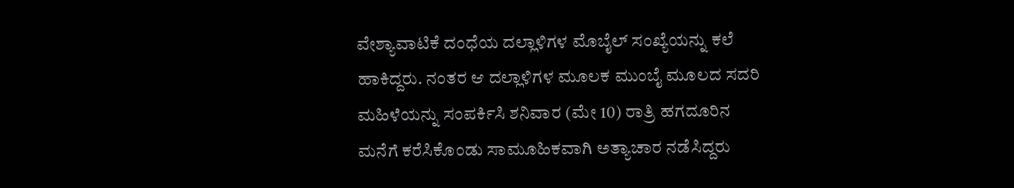ವೇಶ್ಯಾವಾಟಿಕೆ ದಂಧೆಯ ದಲ್ಲಾಳಿಗಳ ಮೊಬೈಲ್ ಸಂಖ್ಯೆಯನ್ನು ಕಲೆ ಹಾಕಿದ್ದರು. ನಂತರ ಆ ದಲ್ಲಾಳಿಗಳ ಮೂಲಕ ಮುಂಬೈ ಮೂಲದ ಸದರಿ ಮಹಿಳೆಯನ್ನು ಸಂಪರ್ಕಿಸಿ ಶನಿವಾರ (ಮೇ 10) ರಾತ್ರಿ ಹಗದೂರಿನ ಮನೆಗೆ ಕರೆಸಿಕೊಂಡು ಸಾಮೂಹಿಕವಾಗಿ ಅತ್ಯಾಚಾರ ನಡೆಸಿದ್ದರು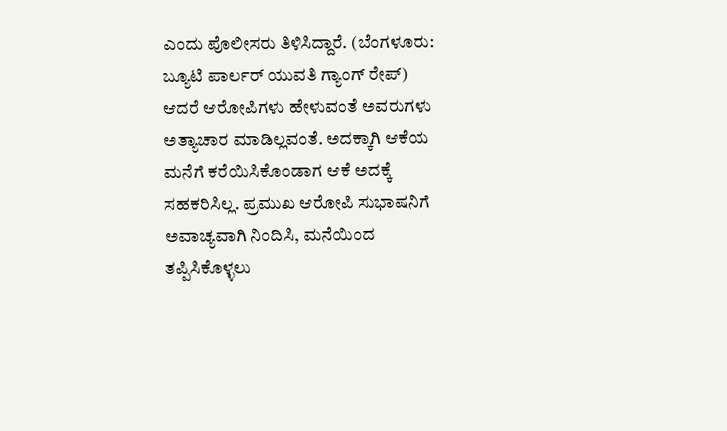ಎಂದು ಪೊಲೀಸರು ತಿಳಿಸಿದ್ದಾರೆ. (ಬೆಂಗಳೂರು: ಬ್ಯೂಟಿ ಪಾರ್ಲರ್ ಯುವತಿ ಗ್ಯಾಂಗ್ ರೇಪ್)
ಆದರೆ ಆರೋಪಿಗಳು ಹೇಳುವಂತೆ ಅವರುಗಳು ಅತ್ಯಾಚಾರ ಮಾಡಿಲ್ಲವಂತೆ. ಅದಕ್ಕಾಗಿ ಆಕೆಯ ಮನೆಗೆ ಕರೆಯಿಸಿಕೊಂಡಾಗ ಆಕೆ ಅದಕ್ಕೆ ಸಹಕರಿಸಿಲ್ಲ. ಪ್ರಮುಖ ಆರೋಪಿ ಸುಭಾಷನಿಗೆ ಅವಾಚ್ಯವಾಗಿ ನಿಂದಿಸಿ, ಮನೆಯಿಂದ ತಪ್ಪಿಸಿಕೊಳ್ಳಲು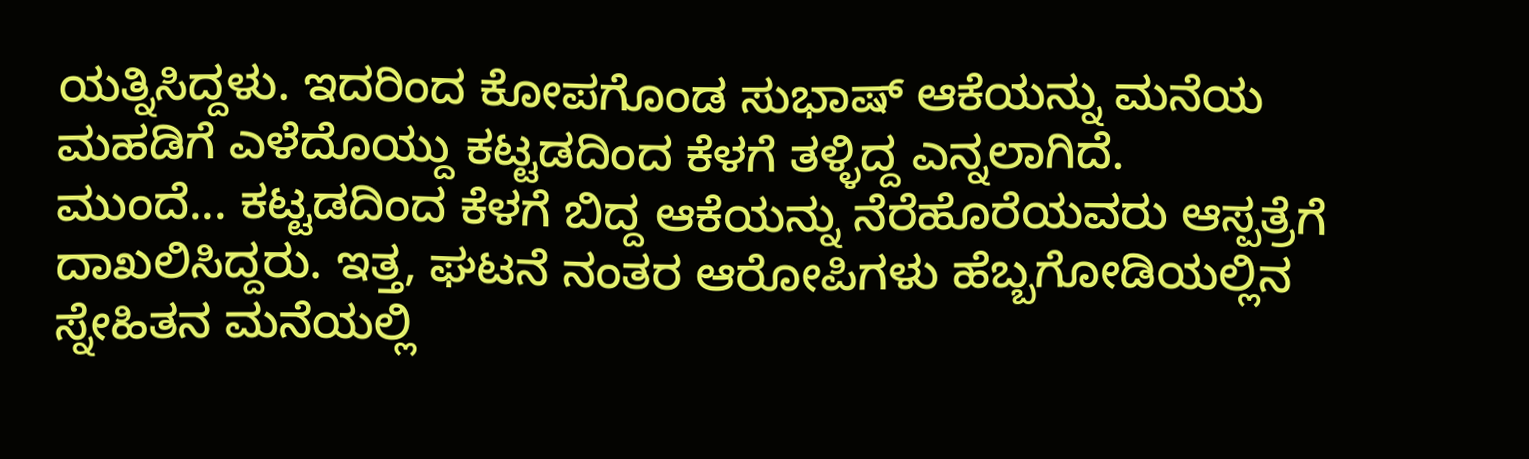ಯತ್ನಿಸಿದ್ದಳು. ಇದರಿಂದ ಕೋಪಗೊಂಡ ಸುಭಾಷ್ ಆಕೆಯನ್ನು ಮನೆಯ ಮಹಡಿಗೆ ಎಳೆದೊಯ್ದು ಕಟ್ಟಡದಿಂದ ಕೆಳಗೆ ತಳ್ಳಿದ್ದ ಎನ್ನಲಾಗಿದೆ.
ಮುಂದೆ... ಕಟ್ಟಡದಿಂದ ಕೆಳಗೆ ಬಿದ್ದ ಆಕೆಯನ್ನು ನೆರೆಹೊರೆಯವರು ಆಸ್ಪತ್ರೆಗೆ ದಾಖಲಿಸಿದ್ದರು. ಇತ್ತ, ಘಟನೆ ನಂತರ ಆರೋಪಿಗಳು ಹೆಬ್ಬಗೋಡಿಯಲ್ಲಿನ ಸ್ನೇಹಿತನ ಮನೆಯಲ್ಲಿ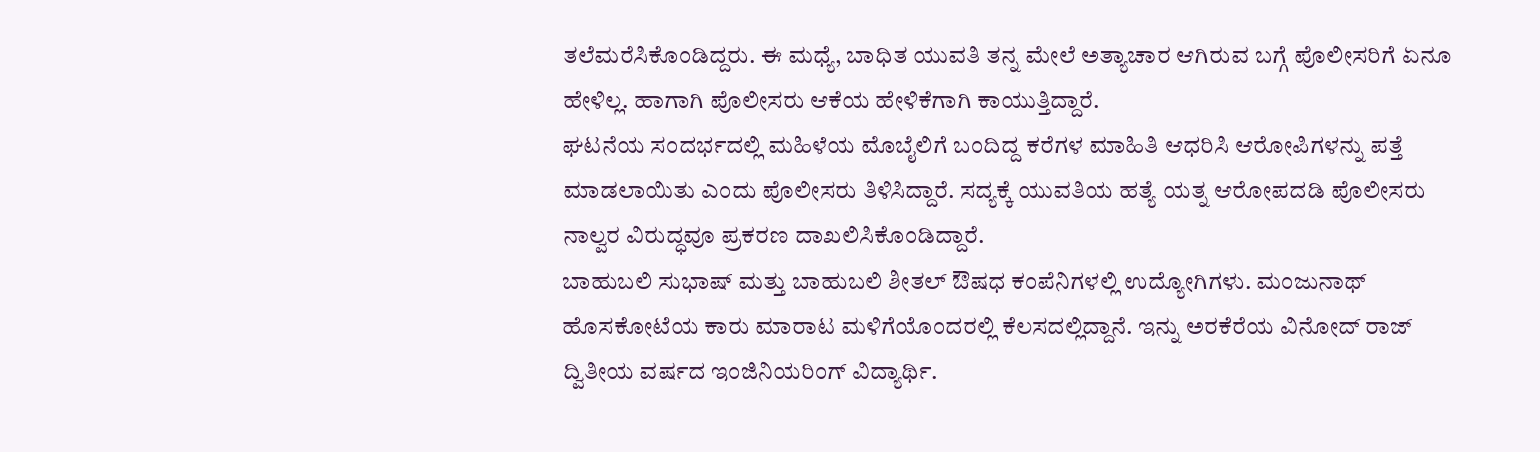ತಲೆಮರೆಸಿಕೊಂಡಿದ್ದರು. ಈ ಮಧ್ಯೆ, ಬಾಧಿತ ಯುವತಿ ತನ್ನ ಮೇಲೆ ಅತ್ಯಾಚಾರ ಆಗಿರುವ ಬಗ್ಗೆ ಪೊಲೀಸರಿಗೆ ಏನೂ ಹೇಳಿಲ್ಲ. ಹಾಗಾಗಿ ಪೊಲೀಸರು ಆಕೆಯ ಹೇಳಿಕೆಗಾಗಿ ಕಾಯುತ್ತಿದ್ದಾರೆ.
ಘಟನೆಯ ಸಂದರ್ಭದಲ್ಲಿ ಮಹಿಳೆಯ ಮೊಬೈಲಿಗೆ ಬಂದಿದ್ದ ಕರೆಗಳ ಮಾಹಿತಿ ಆಧರಿಸಿ ಆರೋಪಿಗಳನ್ನು ಪತ್ತೆ ಮಾಡಲಾಯಿತು ಎಂದು ಪೊಲೀಸರು ತಿಳಿಸಿದ್ದಾರೆ. ಸದ್ಯಕ್ಕೆ ಯುವತಿಯ ಹತ್ಯೆ ಯತ್ನ ಆರೋಪದಡಿ ಪೊಲೀಸರು ನಾಲ್ವರ ವಿರುದ್ಧವೂ ಪ್ರಕರಣ ದಾಖಲಿಸಿಕೊಂಡಿದ್ದಾರೆ.
ಬಾಹುಬಲಿ ಸುಭಾಷ್ ಮತ್ತು ಬಾಹುಬಲಿ ಶೀತಲ್ ಔಷಧ ಕಂಪೆನಿಗಳಲ್ಲಿ ಉದ್ಯೋಗಿಗಳು. ಮಂಜುನಾಥ್ ಹೊಸಕೋಟೆಯ ಕಾರು ಮಾರಾಟ ಮಳಿಗೆಯೊಂದರಲ್ಲಿ ಕೆಲಸದಲ್ಲಿದ್ದಾನೆ. ಇನ್ನು ಅರಕೆರೆಯ ವಿನೋದ್ ರಾಜ್ ದ್ವಿತೀಯ ವರ್ಷದ ಇಂಜಿನಿಯರಿಂಗ್ ವಿದ್ಯಾರ್ಥಿ.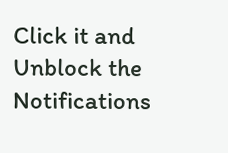Click it and Unblock the Notifications